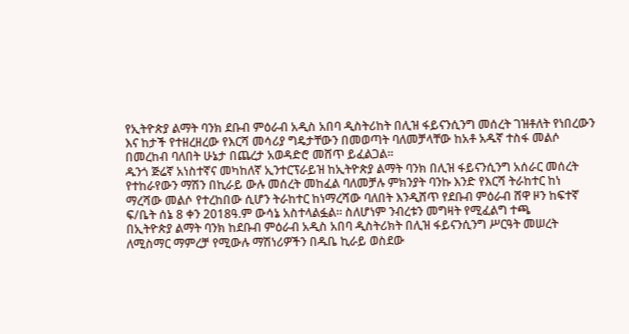የኢትዮጵያ ልማት ባንክ ደቡብ ምዕራብ አዲስ አበባ ዲስትሪከት በሊዝ ፋይናንሲንግ መሰረት ገዝቶለት የነበረውን እና ከታች የተዘረዘረው የእርሻ መሳሪያ ግዴታቸውን በመወጣት ባለመቻላቸው ከአቶ አዱኛ ተስፋ መልሶ በመረከብ ባለበት ሁኔታ በጨረታ አወዳድሮ መሸጥ ይፈልጋል፡፡
ዱንጎ ጅሬኛ አነስተኛና መካከለኛ ኢንተርፕራይዝ ከኢትዮጵያ ልማት ባንክ በሊዝ ፋይናንሲንግ አሰራር መሰረት የተከራየውን ማሽን በኪራይ ውሉ መሰረት መከፈል ባለመቻሉ ምክንያት ባንኩ እንድ የእርሻ ትራከተር ከነ ማረሻው መልሶ የተረከበው ሲሆን ትራከተር ከነማረሻው ባለበት እንዲሸጥ የደቡብ ምዕራብ ሸዋ ዞን ከፍተኛ ፍ/ቤት ሰኔ 8 ቀን 2018ዓ.ም ውሳኔ አስተላልፏል። ስለሆነም ንብረቱን መግዛት የሚፈልግ ተጫ
በኢትዮጵያ ልማት ባንክ ከደቡብ ምዕራብ አዲስ አበባ ዲስትሪክት በሊዝ ፋይናንሲንግ ሥርዓት መሠረት ለሚስማር ማምረቻ የሚውሉ ማሽነሪዎችን በዱቤ ኪራይ ወስደው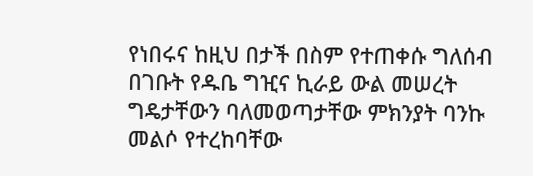የነበሩና ከዚህ በታች በስም የተጠቀሱ ግለሰብ በገቡት የዱቤ ግዢና ኪራይ ውል መሠረት ግዴታቸውን ባለመወጣታቸው ምክንያት ባንኩ መልሶ የተረከባቸው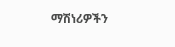ማሽነሪዎችን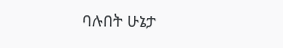ባሉበት ሁኔታ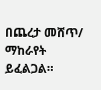በጨረታ መሸጥ/ ማከራየት ይፈልጋል።